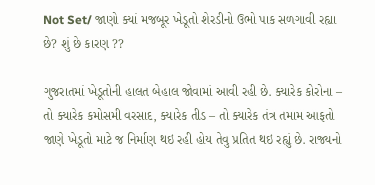Not Set/ જાણો ક્યાં મજબૂર ખેડૂતો શેરડીનો ઉભો પાક સળગાવી રહ્યા છે? શું છે કારણ ??

ગુજરાતમાં ખેડૂતોની હાલત બેહાલ જોવામાં આવી રહી છે. ક્યારેક કોરોના – તો ક્યારેક કમોસમી વરસાદ, ક્યારેક તીડ – તો ક્યારેક તંત્ર તમામ આફતો જાણે ખેડૂતો માટે જ નિર્માણ થઇ રહી હોય તેવુ પ્રતિત થઇ રહ્યું છે. રાજ્યનો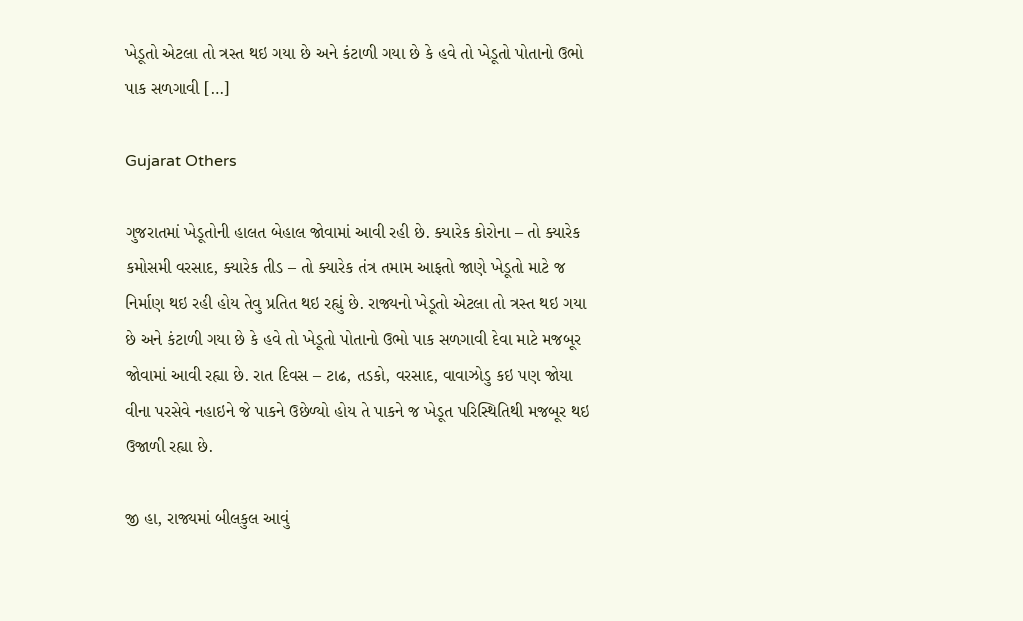ખેડૂતો એટલા તો ત્રસ્ત થઇ ગયા છે અને કંટાળી ગયા છે કે હવે તો ખેડૂતો પોતાનો ઉભો પાક સળગાવી […]

Gujarat Others

ગુજરાતમાં ખેડૂતોની હાલત બેહાલ જોવામાં આવી રહી છે. ક્યારેક કોરોના – તો ક્યારેક કમોસમી વરસાદ, ક્યારેક તીડ – તો ક્યારેક તંત્ર તમામ આફતો જાણે ખેડૂતો માટે જ નિર્માણ થઇ રહી હોય તેવુ પ્રતિત થઇ રહ્યું છે. રાજ્યનો ખેડૂતો એટલા તો ત્રસ્ત થઇ ગયા છે અને કંટાળી ગયા છે કે હવે તો ખેડૂતો પોતાનો ઉભો પાક સળગાવી દેવા માટે મજબૂર જોવામાં આવી રહ્યા છે. રાત દિવસ – ટાઢ, તડકો, વરસાદ, વાવાઝોડુ કઇ પણ જોયા વીના પરસેવે નહાઇને જે પાકને ઉછેળ્યો હોય તે પાકને જ ખેડૂત પરિસ્થિતિથી મજબૂર થઇ ઉજાળી રહ્યા છે.

જી હા, રાજ્યમાં બીલકુલ આવું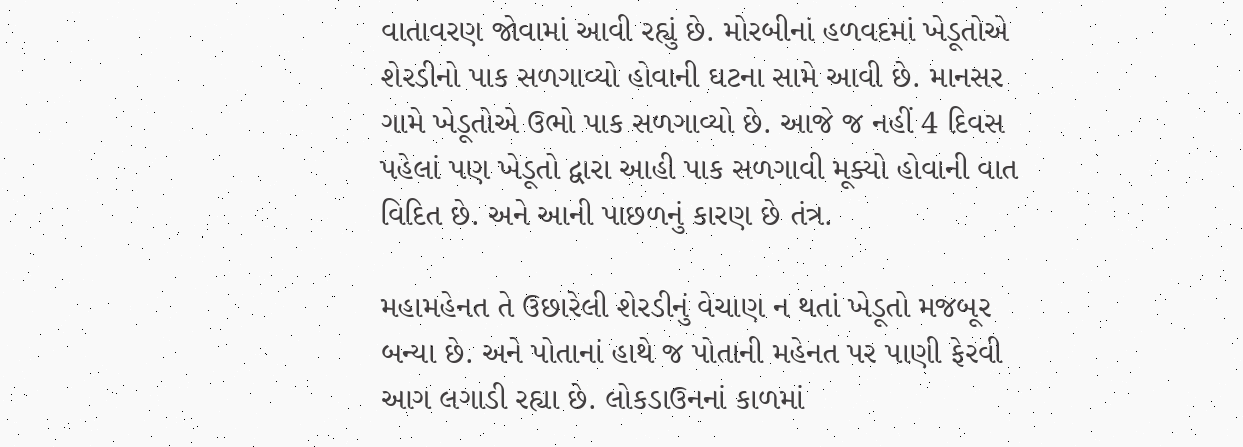વાતાવરણ જોવામાં આવી રહ્યું છે. મોરબીનાં હળવદમાં ખેડૂતોએ શેરડીનો પાક સળગાવ્યો હોવાની ઘટના સામે આવી છે. માનસર ગામે ખેડૂતોએ ઉભો પાક સળગાવ્યો છે. આજે જ નહીં 4 દિવસ પહેલાં પણ ખેડૂતો દ્વારા આહી પાક સળગાવી મૂક્યો હોવાની વાત વિદિત છે. અને આની પાછળનું કારણ છે તંત્ર.

મહામહેનત તે ઉછારેલી શેરડીનું વેચાણ ન થતાં ખેડૂતો મજબૂર બન્યા છે. અને પોતાનાં હાથે જ પોતાની મહેનત પર પાણી ફેરવી આગ લગાડી રહ્યા છે. લોકડાઉનનાં કાળમાં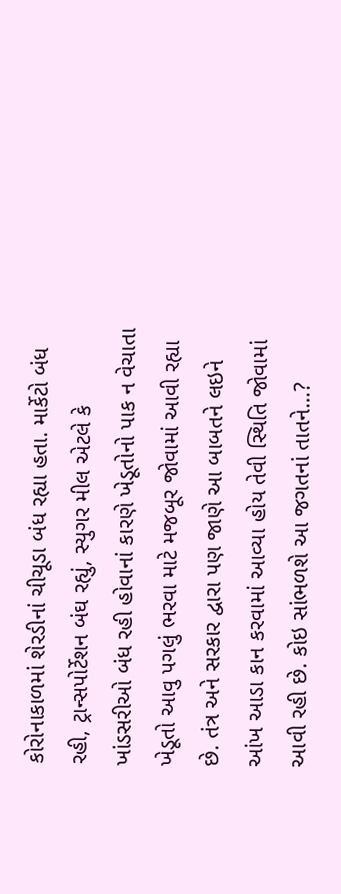કોરોનાકાળમાં શેરડીનાં ચીચૂડા બંધ રહ્યા હતા. માર્કેટો બંધ રહી, ટ્રાન્સપોર્ટેશન બંઘ રહ્યું, સ્યુગર મીલ એટલે કે ખાંડસરીઓ બંધ રહી હોવાનાં કારણે ખેડૂતોનો પાક ન વેચાતા ખેડૂતો આવુ પગલું ભરવા માટે મજબૂર જોવામાં આવી રહ્યા છે. તંત્ર અને સરકાર દ્વારા પણ જાણે આ બાબતને લઇને આંખ આડા કાન કરવામાં આવ્યા હોય તેવી સ્થિતિ જોવામાં આવી રહી છે. કોઇ સાંભળશે આ જગતનાં તાતને…?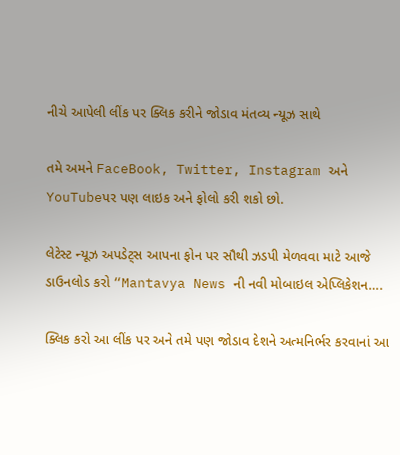નીચે આપેલી લીંક પર ક્લિક કરીને જોડાવ મંતવ્ય ન્યૂઝ સાથે

તમે અમને FaceBook, Twitter, Instagram અને YouTubeપર પણ લાઇક અને ફોલો કરી શકો છો.

લેટેસ્ટ ન્યૂઝ અપડેટ્સ આપના ફોન પર સૌથી ઝડપી મેળવવા માટે આજે  ડાઉનલોડ કરો “Mantavya News ની નવી મોબાઇલ એપ્લિકેશન….

ક્લિક કરો આ લીંક પર અને તમે પણ જોડાવ દેશને અત્મનિર્ભર કરવાનાં આ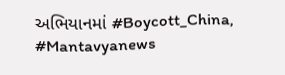અભિયાનમાં #Boycott_China, #Mantavyanews